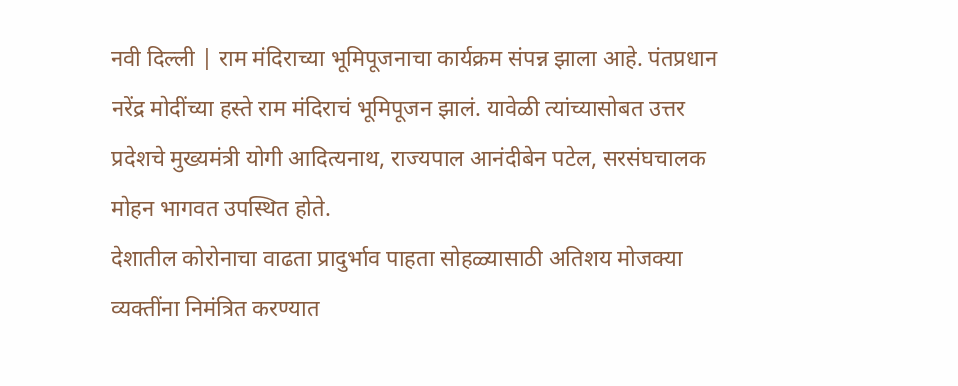नवी दिल्ली | राम मंदिराच्या भूमिपूजनाचा कार्यक्रम संपन्न झाला आहे. पंतप्रधान नरेंद्र मोदींच्या हस्ते राम मंदिराचं भूमिपूजन झालं. यावेळी त्यांच्यासोबत उत्तर प्रदेशचे मुख्यमंत्री योगी आदित्यनाथ, राज्यपाल आनंदीबेन पटेल, सरसंघचालक मोहन भागवत उपस्थित होते.
देशातील कोरोनाचा वाढता प्रादुर्भाव पाहता सोहळ्यासाठी अतिशय मोजक्या व्यक्तींना निमंत्रित करण्यात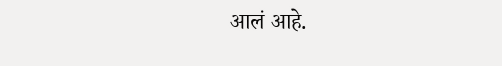आलं आहे.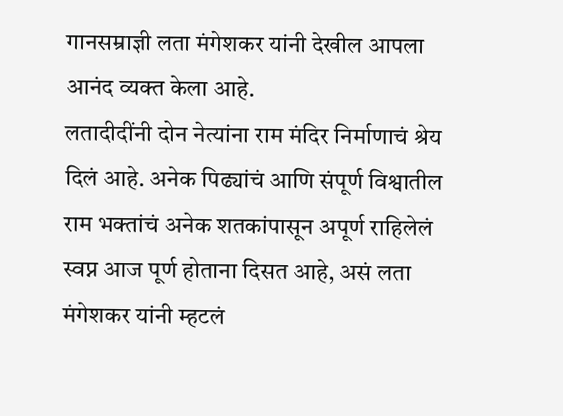गानसम्राज्ञी लता मंगेशकर यांनी देखील आपला आनंद व्यक्त केला आहे.
लतादीदींनी दोन नेत्यांना राम मंदिर निर्माणाचं श्रेय दिलं आहे. अनेक पिढ्यांचं आणि संपूर्ण विश्वातील राम भक्तांचं अनेक शतकांपासून अपूर्ण राहिलेलं स्वप्न आज पूर्ण होताना दिसत आहे, असं लता मंगेशकर यांनी म्हटलं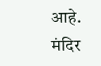आहे.
मंदिर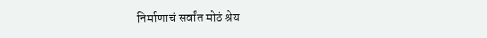निर्माणाचं सर्वांत मोठं श्रेय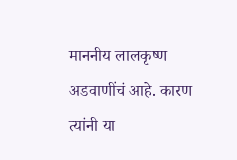माननीय लालकृष्ण अडवाणींचं आहे. कारण त्यांनी या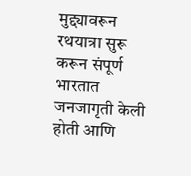मुद्द्यावरून रथयात्रा सुरू करून संपूर्ण भारतात जनजागृती केली होती आणि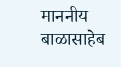माननीय बाळासाहेब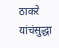ठाकरे यांचंसुद्धा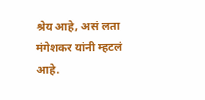श्रेय आहे, असं लता मंगेशकर यांनी म्हटलं आहे.